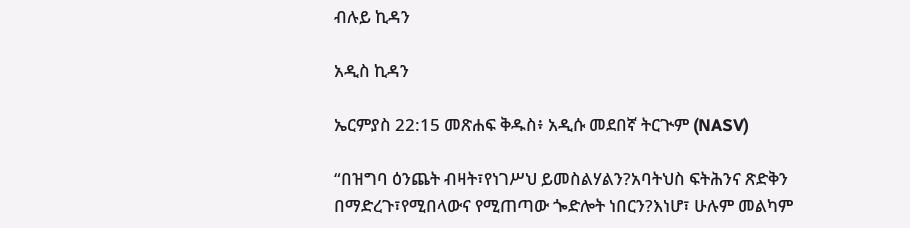ብሉይ ኪዳን

አዲስ ኪዳን

ኤርምያስ 22:15 መጽሐፍ ቅዱስ፥ አዲሱ መደበኛ ትርጒም (NASV)

“በዝግባ ዕንጨት ብዛት፣የነገሥህ ይመስልሃልን?አባትህስ ፍትሕንና ጽድቅን በማድረጉ፣የሚበላውና የሚጠጣው ጐድሎት ነበርን?እነሆ፣ ሁሉም መልካም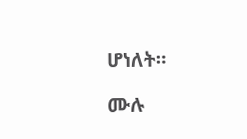ሆነለት።

ሙሉ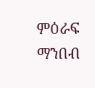ምዕራፍ ማንበብ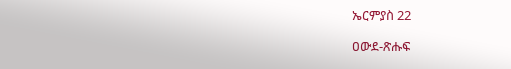ኤርምያስ 22

ዐውደ-ጽሑፍ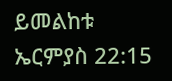ይመልከቱ ኤርምያስ 22:15